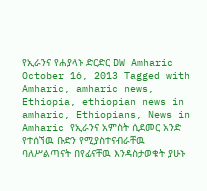የኢራንና የሐያላኑ ድርድር DW Amharic October 16, 2013 Tagged with Amharic, amharic news, Ethiopia, ethiopian news in amharic, Ethiopians, News in Amharic የኢራንና አምስት ሲደመር አንድ የተሰኘዉ ቡድን የሚያስተናብራቸዉ ባለሥልጣናት በየፊናቸዉ እንዳስታወቁት ያሁኑ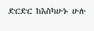ድርድር ከእስካሁኑ ሁሉ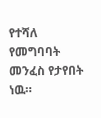የተሻለ የመግባባት መንፈስ የታየበት ነዉ።